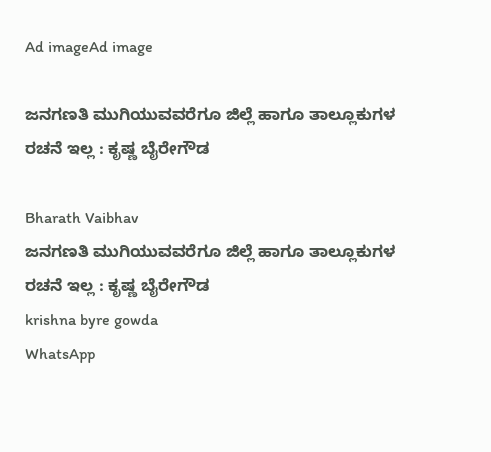Ad imageAd image

ಜನಗಣತಿ ಮುಗಿಯುವವರೆಗೂ ಜಿಲ್ಲೆ ಹಾಗೂ ತಾಲ್ಲೂಕುಗಳ ರಚನೆ ಇಲ್ಲ : ಕೃಷ್ಣ ಬೈರೇಗೌಡ

Bharath Vaibhav
ಜನಗಣತಿ ಮುಗಿಯುವವರೆಗೂ ಜಿಲ್ಲೆ ಹಾಗೂ ತಾಲ್ಲೂಕುಗಳ ರಚನೆ ಇಲ್ಲ : ಕೃಷ್ಣ ಬೈರೇಗೌಡ
krishna byre gowda
WhatsApp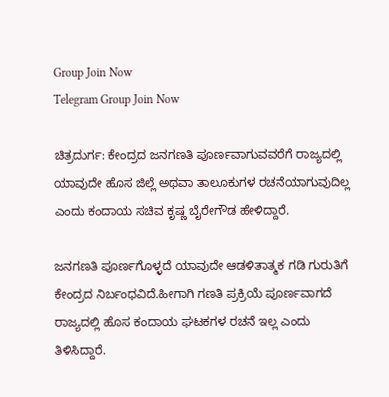Group Join Now
Telegram Group Join Now

ಚಿತ್ರದುರ್ಗ: ಕೇಂದ್ರದ ಜನಗಣತಿ ಪೂರ್ಣವಾಗುವವರೆಗೆ ರಾಜ್ಯದಲ್ಲಿ ಯಾವುದೇ ಹೊಸ ಜಿಲ್ಲೆ ಅಥವಾ ತಾಲೂಕುಗಳ ರಚನೆಯಾಗುವುದಿಲ್ಲ ಎಂದು ಕಂದಾಯ ಸಚಿವ ಕೃಷ್ಣ ಬೈರೇಗೌಡ ಹೇಳಿದ್ದಾರೆ.

ಜನಗಣತಿ ಪೂರ್ಣಗೊಳ್ಳದೆ ಯಾವುದೇ ಆಡಳಿತಾತ್ಮಕ ಗಡಿ ಗುರುತಿಗೆ ಕೇಂದ್ರದ ನಿರ್ಬಂಧವಿದೆ.ಹೀಗಾಗಿ ಗಣತಿ ಪ್ರಕ್ರಿಯೆ ಪೂರ್ಣವಾಗದೆ ರಾಜ್ಯದಲ್ಲಿ ಹೊಸ ಕಂದಾಯ ಘಟಕಗಳ ರಚನೆ ಇಲ್ಲ ಎಂದು ತಿಳಿಸಿದ್ದಾರೆ.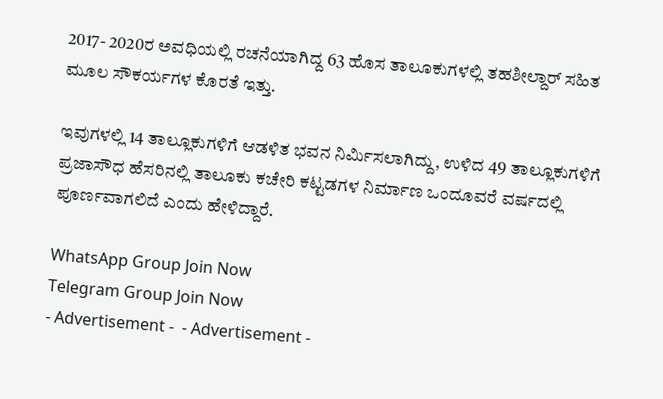2017- 2020ರ ಅವಧಿಯಲ್ಲಿ ರಚನೆಯಾಗಿದ್ದ 63 ಹೊಸ ತಾಲೂಕುಗಳಲ್ಲಿ ತಹಶೀಲ್ದಾರ್ ಸಹಿತ ಮೂಲ ಸೌಕರ್ಯಗಳ ಕೊರತೆ ಇತ್ತು.

ಇವುಗಳಲ್ಲಿ 14 ತಾಲ್ಲೂಕುಗಳಿಗೆ ಆಡಳಿತ ಭವನ ನಿರ್ಮಿಸಲಾಗಿದ್ದು, ಉಳಿದ 49 ತಾಲ್ಲೂಕುಗಳಿಗೆ ಪ್ರಜಾಸೌಧ ಹೆಸರಿನಲ್ಲಿ ತಾಲೂಕು ಕಚೇರಿ ಕಟ್ಟಡಗಳ ನಿರ್ಮಾಣ ಒಂದೂವರೆ ವರ್ಷದಲ್ಲಿ ಪೂರ್ಣವಾಗಲಿದೆ ಎಂದು ಹೇಳಿದ್ದಾರೆ.

WhatsApp Group Join Now
Telegram Group Join Now
- Advertisement -  - Advertisement -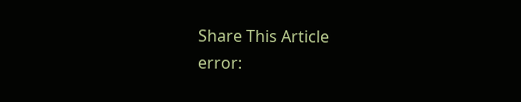Share This Article
error: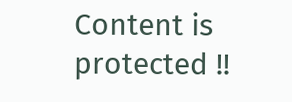Content is protected !!